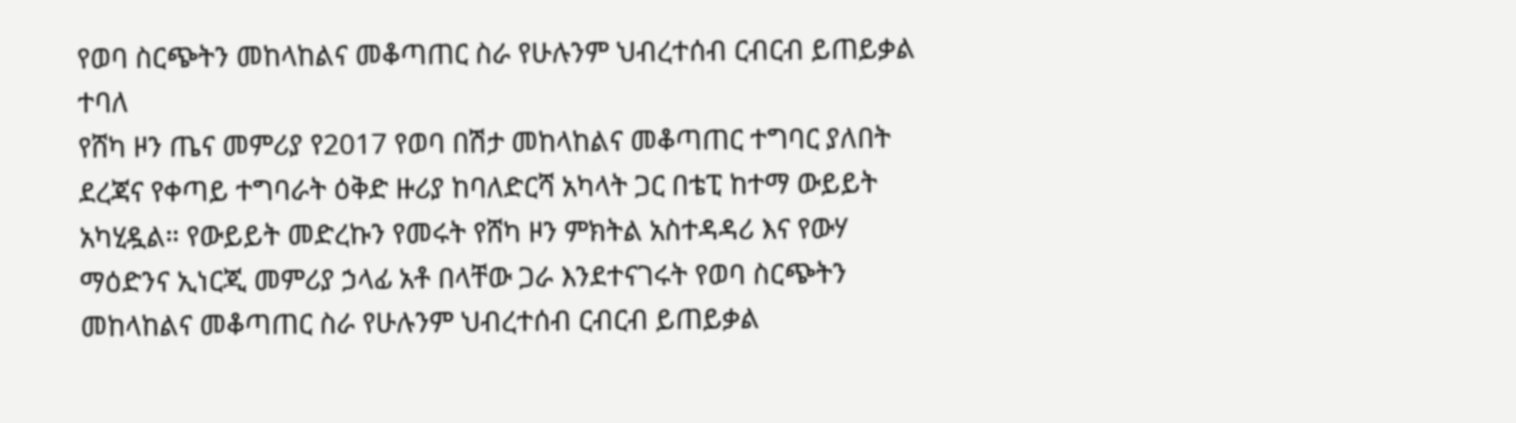የወባ ስርጭትን መከላከልና መቆጣጠር ስራ የሁሉንም ህብረተሰብ ርብርብ ይጠይቃል ተባለ
የሸካ ዞን ጤና መምሪያ የ2017 የወባ በሽታ መከላከልና መቆጣጠር ተግባር ያለበት ደረጃና የቀጣይ ተግባራት ዕቅድ ዙሪያ ከባለድርሻ አካላት ጋር በቴፒ ከተማ ውይይት አካሂዷል። የውይይት መድረኩን የመሩት የሸካ ዞን ምክትል አስተዳዳሪ እና የውሃ ማዕድንና ኢነርጂ መምሪያ ኃላፊ አቶ በላቸው ጋራ እንደተናገሩት የወባ ስርጭትን መከላከልና መቆጣጠር ስራ የሁሉንም ህብረተሰብ ርብርብ ይጠይቃል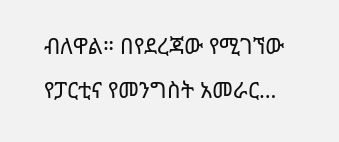ብለዋል። በየደረጃው የሚገኘው የፓርቲና የመንግስት አመራር…